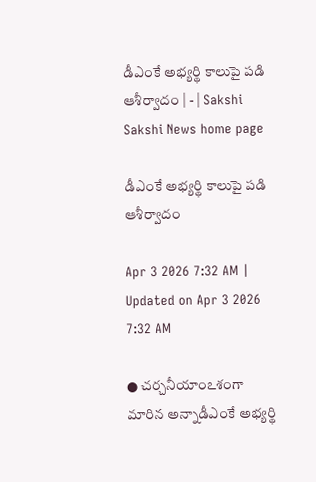డీఎంకే అభ్యర్థి కాలుపై పడి ఆశీర్వాదం | - | Sakshi
Sakshi News home page

డీఎంకే అభ్యర్థి కాలుపై పడి ఆశీర్వాదం

Apr 3 2026 7:32 AM | Updated on Apr 3 2026 7:32 AM

● చర్చనీయాంఽశంగా మారిన అన్నాడీఎంకే అభ్యర్థి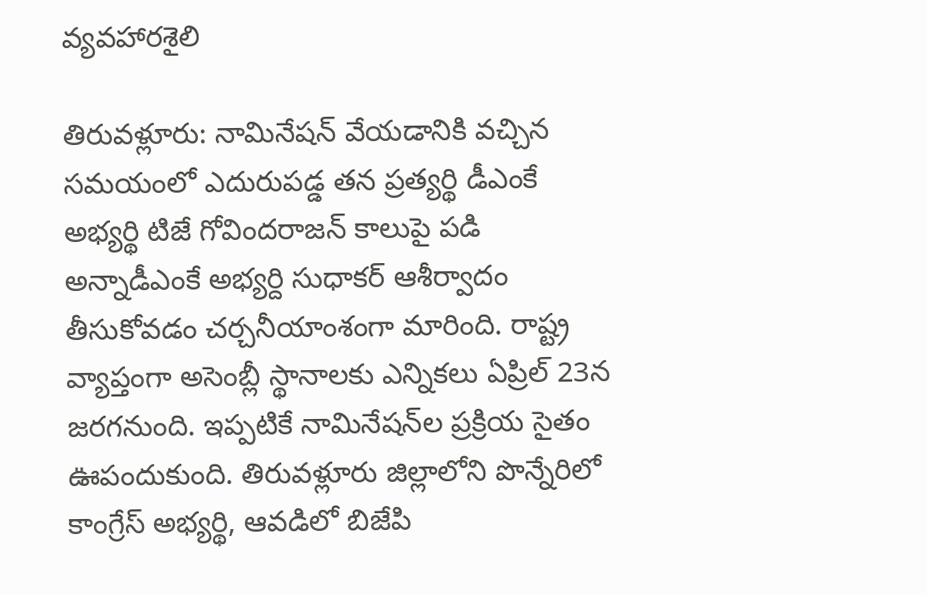వ్యవహారశైలి

తిరువళ్లూరు: నామినేషన్‌ వేయడానికి వచ్చిన సమయంలో ఎదురుపడ్డ తన ప్రత్యర్థి డీఎంకే అభ్యర్థి టిజే గోవిందరాజన్‌ కాలుపై పడి అన్నాడీఎంకే అభ్యర్ది సుధాకర్‌ ఆశీర్వాదం తీసుకోవడం చర్చనీయాంశంగా మారింది. రాష్ట్ర వ్యాప్తంగా అసెంబ్లీ స్థానాలకు ఎన్నికలు ఏప్రిల్‌ 23న జరగనుంది. ఇప్పటికే నామినేషన్‌ల ప్రక్రియ సైతం ఊపందుకుంది. తిరువళ్లూరు జిల్లాలోని పొన్నేరిలో కాంగ్రేస్‌ అభ్యర్థి, ఆవడిలో బిజేపి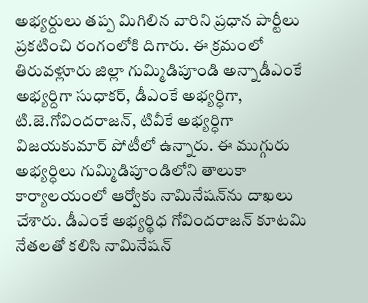అభ్యర్దులు తప్ప మిగిలిన వారిని ప్రధాన పార్టీలు ప్రకటించి రంగంలోకి దిగారు. ఈ క్రమంలో తిరువళ్లూరు జిల్లా గుమ్మిడిపూండి అన్నాడీఎంకే అభ్యర్దిగా సుధాకర్‌, డీఎంకే అభ్యర్ధిగా, టి.జె.గోవిందరాజన్‌, టివీకే అభ్యర్ధిగా విజయకుమార్‌ పోటీలో ఉన్నారు. ఈ ముగ్గురు అభ్యర్ధిలు గుమ్మిడిపూండిలోని తాలుకా కార్యాలయంలో ఆర్వోకు నామినేషన్‌ను దాఖలు చేశారు. డీఎంకే అభ్యర్థిధ గోవిందరాజన్‌ కూటమి నేతలతో కలిసి నామినేషన్‌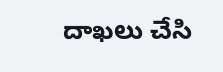దాఖలు చేసి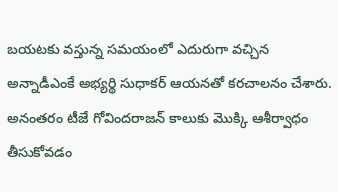బయటకు వస్తున్న సమయంలో ఎదురుగా వచ్చిన అన్నాడీఎంకే అభ్యర్థి సుధాకర్‌ ఆయనతో కరచాలనం చేశారు. అనంతరం టీజే గోవిందరాజన్‌ కాలుకు మొక్కి ఆశీర్వాధం తీసుకోవడం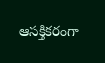ఆసక్తికరంగా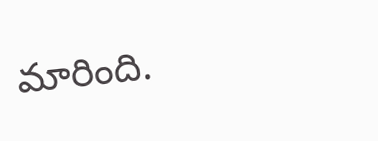మారింది.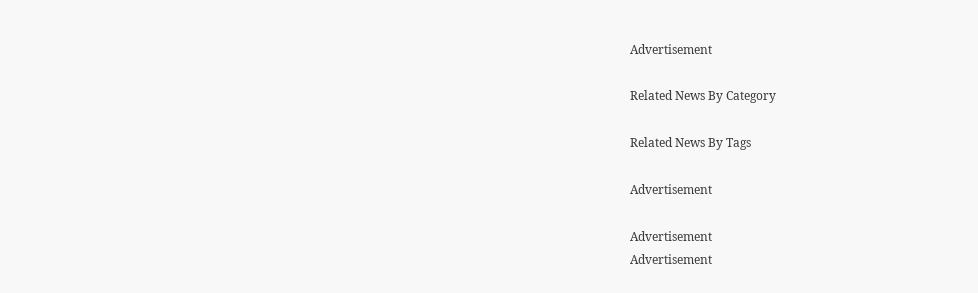Advertisement

Related News By Category

Related News By Tags

Advertisement

Advertisement
Advertisement